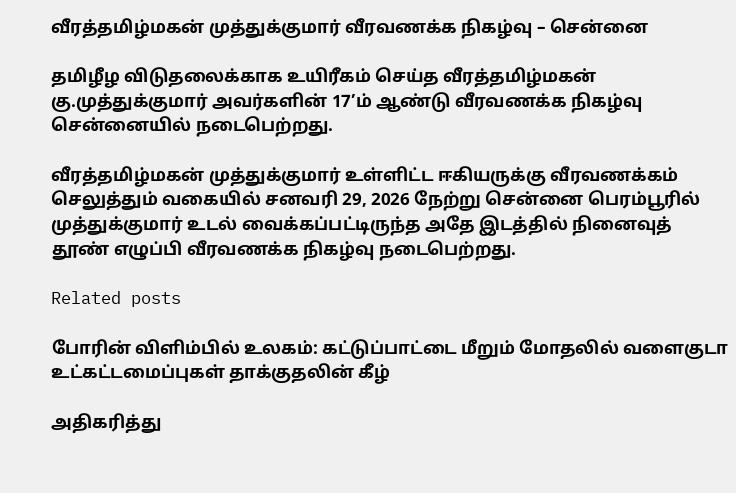வீரத்தமிழ்மகன் முத்துக்குமார் வீரவணக்க நிகழ்வு – சென்னை

தமிழீழ விடுதலைக்காக உயிரீகம் செய்த வீரத்தமிழ்மகன் கு.முத்துக்குமார் அவர்களின் 17’ம் ஆண்டு வீரவணக்க நிகழ்வு சென்னையில் நடைபெற்றது.

வீரத்தமிழ்மகன் முத்துக்குமார் உள்ளிட்ட ஈகியருக்கு வீரவணக்கம் செலுத்தும் வகையில் சனவரி 29, 2026 நேற்று சென்னை பெரம்பூரில் முத்துக்குமார் உடல் வைக்கப்பட்டிருந்த அதே இடத்தில் நினைவுத் தூண் எழுப்பி வீரவணக்க நிகழ்வு நடைபெற்றது.

Related posts

போரின் விளிம்பில் உலகம்: கட்டுப்பாட்டை மீறும் மோதலில் வளைகுடா உட்கட்டமைப்புகள் தாக்குதலின் கீழ்

அதிகரித்து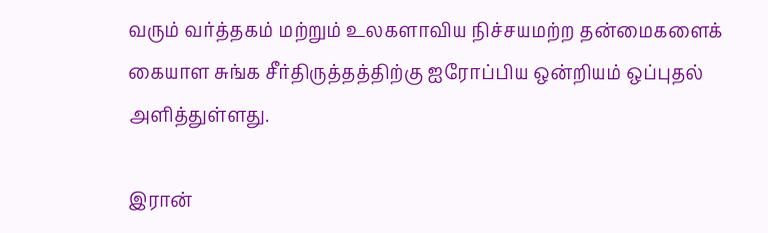வரும் வர்த்தகம் மற்றும் உலகளாவிய நிச்சயமற்ற தன்மைகளைக் கையாள சுங்க சீர்திருத்தத்திற்கு ஐரோப்பிய ஒன்றியம் ஒப்புதல் அளித்துள்ளது.

இரான்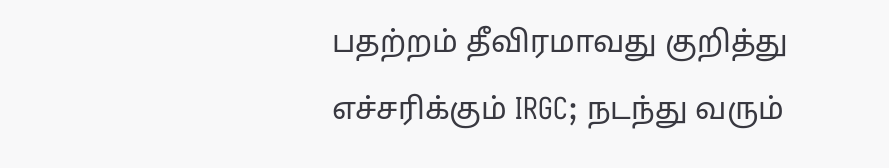பதற்றம் தீவிரமாவது குறித்து எச்சரிக்கும் IRGC; நடந்து வரும்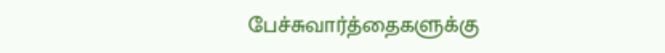பேச்சுவார்த்தைகளுக்கு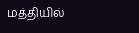மத்தியில்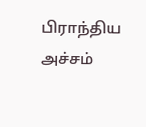பிராந்திய அச்சம்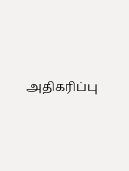அதிகரிப்பு